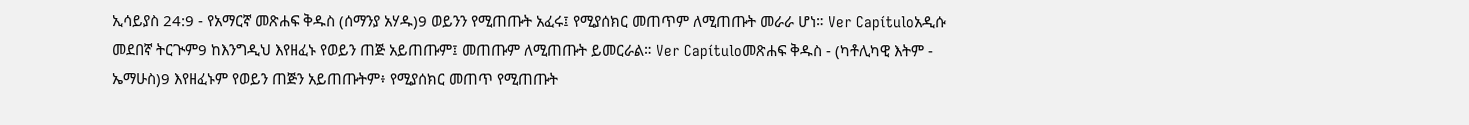ኢሳይያስ 24:9 - የአማርኛ መጽሐፍ ቅዱስ (ሰማንያ አሃዱ)9 ወይንን የሚጠጡት አፈሩ፤ የሚያሰክር መጠጥም ለሚጠጡት መራራ ሆነ። Ver Capítuloአዲሱ መደበኛ ትርጒም9 ከእንግዲህ እየዘፈኑ የወይን ጠጅ አይጠጡም፤ መጠጡም ለሚጠጡት ይመርራል። Ver Capítuloመጽሐፍ ቅዱስ - (ካቶሊካዊ እትም - ኤማሁስ)9 እየዘፈኑም የወይን ጠጅን አይጠጡትም፥ የሚያሰክር መጠጥ የሚጠጡት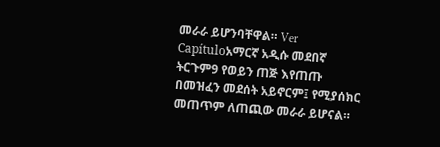መራራ ይሆንባቸዋል። Ver Capítuloአማርኛ አዲሱ መደበኛ ትርጉም9 የወይን ጠጅ እየጠጡ በመዝፈን መደሰት አይኖርም፤ የሚያሰክር መጠጥም ለጠጪው መራራ ይሆናል።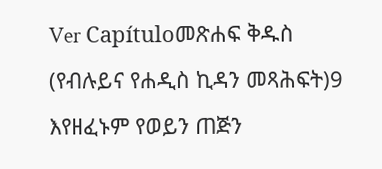Ver Capítuloመጽሐፍ ቅዱስ (የብሉይና የሐዲስ ኪዳን መጻሕፍት)9 እየዘፈኑም የወይን ጠጅን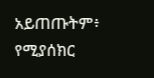አይጠጡትም፥ የሚያሰክር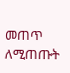መጠጥ ለሚጠጡት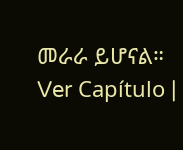መራራ ይሆናል። Ver Capítulo |